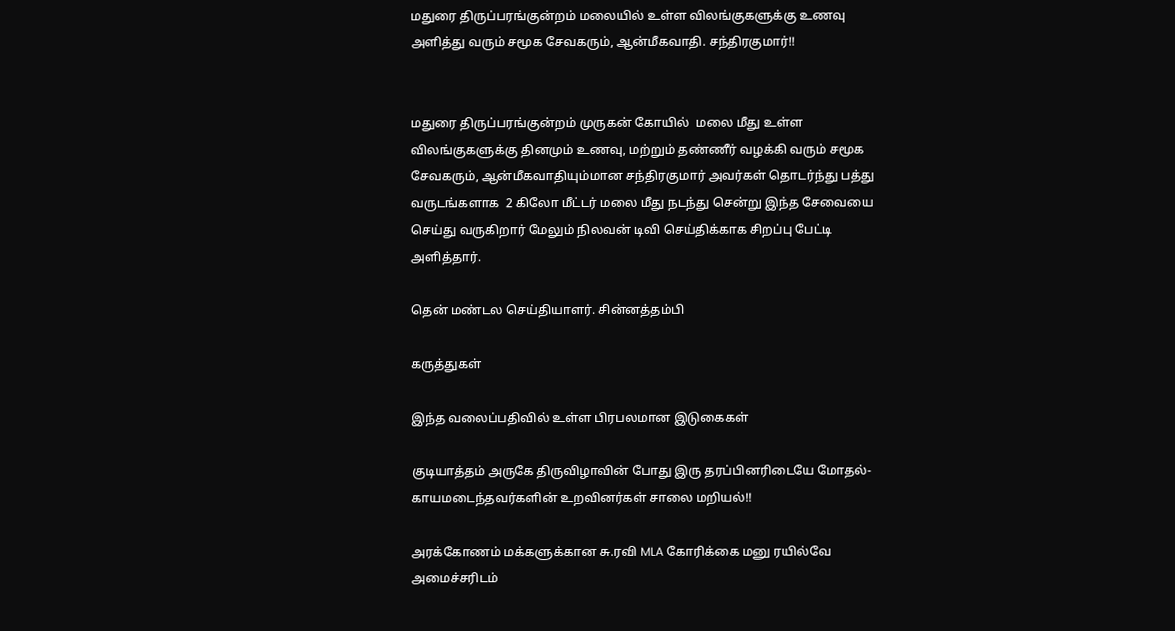மதுரை திருப்பரங்குன்றம் மலையில் உள்ள விலங்குகளுக்கு உணவு அளித்து வரும் சமூக சேவகரும், ஆன்மீகவாதி. சந்திரகுமார்!!


மதுரை திருப்பரங்குன்றம் முருகன் கோயில்  மலை மீது உள்ள விலங்குகளுக்கு தினமும் உணவு, மற்றும் தண்ணீர் வழக்கி வரும் சமூக சேவகரும், ஆன்மீகவாதியும்மான சந்திரகுமார் அவர்கள் தொடர்ந்து பத்து  வருடங்களாக  2 கிலோ மீட்டர் மலை மீது நடந்து சென்று இந்த சேவையை செய்து வருகிறார் மேலும் நிலவன் டிவி செய்திக்காக சிறப்பு பேட்டி அளித்தார்.

தென் மண்டல செய்தியாளர். சின்னத்தம்பி

கருத்துகள்

இந்த வலைப்பதிவில் உள்ள பிரபலமான இடுகைகள்

குடியாத்தம் அருகே திருவிழாவின் போது இரு தரப்பினரிடையே மோதல்- காயமடைந்தவர்களின் உறவினர்கள் சாலை மறியல்!!

அரக்கோணம் மக்களுக்கான சு.ரவி MLA கோரிக்கை மனு ரயில்வே அமைச்சரிடம்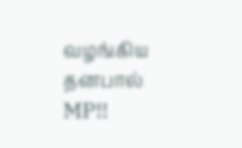வழங்கிய தனபால் MP!!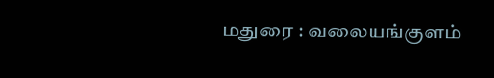மதுரை : வலையங்குளம்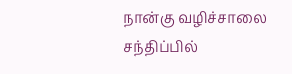நான்கு வழிச்சாலை சந்திப்பில்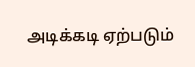அடிக்கடி ஏற்படும்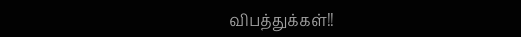விபத்துக்கள்!!